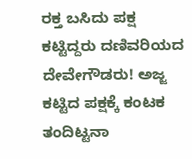ರಕ್ತ ಬಸಿದು ಪಕ್ಷ ಕಟ್ಟಿದ್ದರು ದಣಿವರಿಯದ ದೇವೇಗೌಡರು! ಅಜ್ಜ ಕಟ್ಟಿದ ಪಕ್ಷಕ್ಕೆ ಕಂಟಕ ತಂದಿಟ್ಟನಾ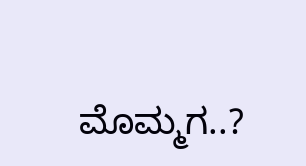ಮೊಮ್ಮಗ..?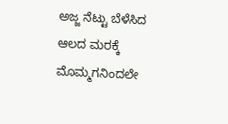ಅಜ್ಜ ನೆಟ್ಟು ಬೆಳೆಸಿದ ಆಲದ ಮರಕ್ಕೆ ಮೊಮ್ಮಗನಿಂದಲೇ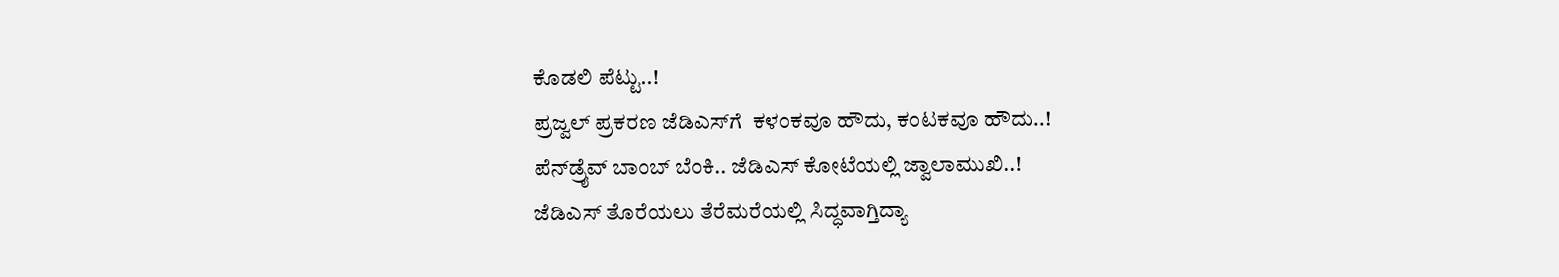ಕೊಡಲಿ ಪೆಟ್ಟು..!
ಪ್ರಜ್ವಲ್ ಪ್ರಕರಣ ಜೆಡಿಎಸ್‌ಗೆ  ಕಳಂಕವೂ ಹೌದು, ಕಂಟಕವೂ ಹೌದು..!
ಪೆನ್‌ಡ್ರೈವ್ ಬಾಂಬ್ ಬೆಂಕಿ.. ಜೆಡಿಎಸ್ ಕೋಟೆಯಲ್ಲಿ ಜ್ವಾಲಾಮುಖಿ..!
ಜೆಡಿಎಸ್ ತೊರೆಯಲು ತೆರೆಮರೆಯಲ್ಲಿ ಸಿದ್ಧವಾಗ್ತಿದ್ಯಾ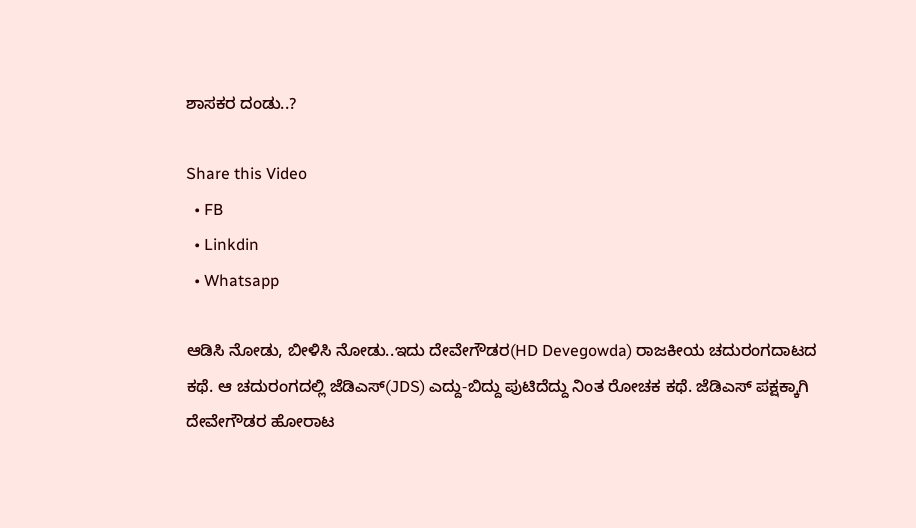ಶಾಸಕರ ದಂಡು..?

Share this Video
  • FB
  • Linkdin
  • Whatsapp

ಆಡಿಸಿ ನೋಡು, ಬೀಳಿಸಿ ನೋಡು..ಇದು ದೇವೇಗೌಡರ(HD Devegowda) ರಾಜಕೀಯ ಚದುರಂಗದಾಟದ ಕಥೆ. ಆ ಚದುರಂಗದಲ್ಲಿ ಜೆಡಿಎಸ್(JDS) ಎದ್ದು-ಬಿದ್ದು ಪುಟಿದೆದ್ದು ನಿಂತ ರೋಚಕ ಕಥೆ. ಜೆಡಿಎಸ್ ಪಕ್ಷಕ್ಕಾಗಿ ದೇವೇಗೌಡರ ಹೋರಾಟ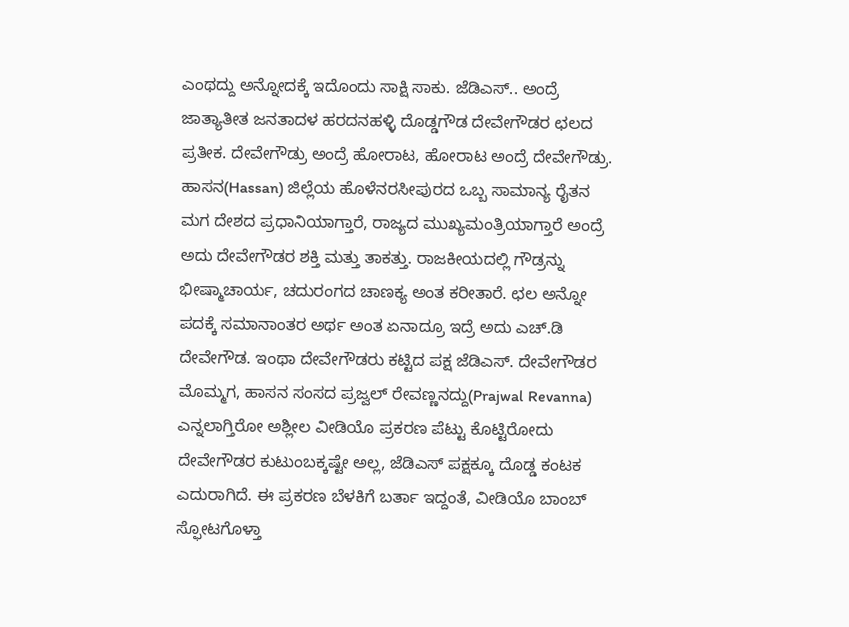ಎಂಥದ್ದು ಅನ್ನೋದಕ್ಕೆ ಇದೊಂದು ಸಾಕ್ಷಿ ಸಾಕು. ಜೆಡಿಎಸ್.. ಅಂದ್ರೆ ಜಾತ್ಯಾತೀತ ಜನತಾದಳ ಹರದನಹಳ್ಳಿ ದೊಡ್ಡಗೌಡ ದೇವೇಗೌಡರ ಛಲದ ಪ್ರತೀಕ. ದೇವೇಗೌಡ್ರು ಅಂದ್ರೆ ಹೋರಾಟ, ಹೋರಾಟ ಅಂದ್ರೆ ದೇವೇಗೌಡ್ರು. ಹಾಸನ(Hassan) ಜಿಲ್ಲೆಯ ಹೊಳೆನರಸೀಪುರದ ಒಬ್ಬ ಸಾಮಾನ್ಯ ರೈತನ ಮಗ ದೇಶದ ಪ್ರಧಾನಿಯಾಗ್ತಾರೆ, ರಾಜ್ಯದ ಮುಖ್ಯಮಂತ್ರಿಯಾಗ್ತಾರೆ ಅಂದ್ರೆ ಅದು ದೇವೇಗೌಡರ ಶಕ್ತಿ ಮತ್ತು ತಾಕತ್ತು. ರಾಜಕೀಯದಲ್ಲಿ ಗೌಡ್ರನ್ನು ಭೀಷ್ಮಾಚಾರ್ಯ, ಚದುರಂಗದ ಚಾಣಕ್ಯ ಅಂತ ಕರೀತಾರೆ. ಛಲ ಅನ್ನೋ ಪದಕ್ಕೆ ಸಮಾನಾಂತರ ಅರ್ಥ ಅಂತ ಏನಾದ್ರೂ ಇದ್ರೆ ಅದು ಎಚ್.ಡಿ ದೇವೇಗೌಡ. ಇಂಥಾ ದೇವೇಗೌಡರು ಕಟ್ಟಿದ ಪಕ್ಷ ಜೆಡಿಎಸ್. ದೇವೇಗೌಡರ ಮೊಮ್ಮಗ, ಹಾಸನ ಸಂಸದ ಪ್ರಜ್ವಲ್ ರೇವಣ್ಣನದ್ದು(Prajwal Revanna) ಎನ್ನಲಾಗ್ತಿರೋ ಅಶ್ಲೀಲ ವೀಡಿಯೊ ಪ್ರಕರಣ ಪೆಟ್ಟು ಕೊಟ್ಟಿರೋದು ದೇವೇಗೌಡರ ಕುಟುಂಬಕ್ಕಷ್ಟೇ ಅಲ್ಲ, ಜೆಡಿಎಸ್ ಪಕ್ಷಕ್ಕೂ ದೊಡ್ಡ ಕಂಟಕ ಎದುರಾಗಿದೆ. ಈ ಪ್ರಕರಣ ಬೆಳಕಿಗೆ ಬರ್ತಾ ಇದ್ದಂತೆ, ವೀಡಿಯೊ ಬಾಂಬ್ ಸ್ಫೋಟಗೊಳ್ತಾ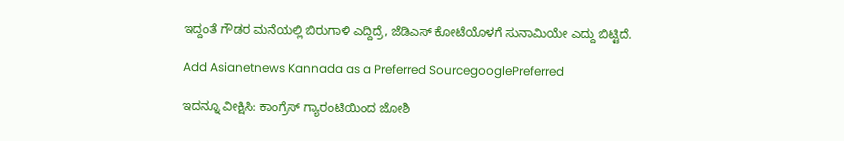ಇದ್ದಂತೆ ಗೌಡರ ಮನೆಯಲ್ಲಿ ಬಿರುಗಾಳಿ ಎದ್ದಿದ್ರೆ, ಜೆಡಿಎಸ್ ಕೋಟೆಯೊಳಗೆ ಸುನಾಮಿಯೇ ಎದ್ದು ಬಿಟ್ಟಿದೆ.

Add Asianetnews Kannada as a Preferred SourcegooglePreferred

ಇದನ್ನೂ ವೀಕ್ಷಿಸಿ: ಕಾಂಗ್ರೆಸ್ ಗ್ಯಾರಂಟಿಯಿಂದ ಜೋಶಿ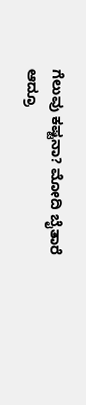ಗೆಲುವು ಕಷ್ಟನಾ? ಮೋದಿ ಬೈತಾರೆ ಆದ್ರೂ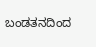ಬಂಡತನದಿಂದ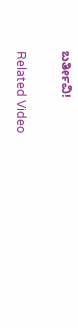ಬರ್ತೀವಿ!

Related Video